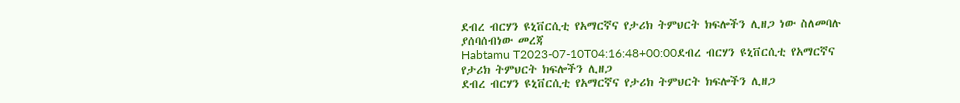ደብረ ብርሃን ዩኒቨርሲቲ የአማርኛና የታሪክ ትምህርት ክፍሎችን ሊዘጋ ነው ስለመባሉ ያሰባሰብነው መረጃ
Habtamu T2023-07-10T04:16:48+00:00ደብረ ብርሃን ዩኒቨርሲቲ የአማርኛና የታሪክ ትምህርት ክፍሎችን ሊዘጋ
ደብረ ብርሃን ዩኒቨርሲቲ የአማርኛና የታሪክ ትምህርት ክፍሎችን ሊዘጋ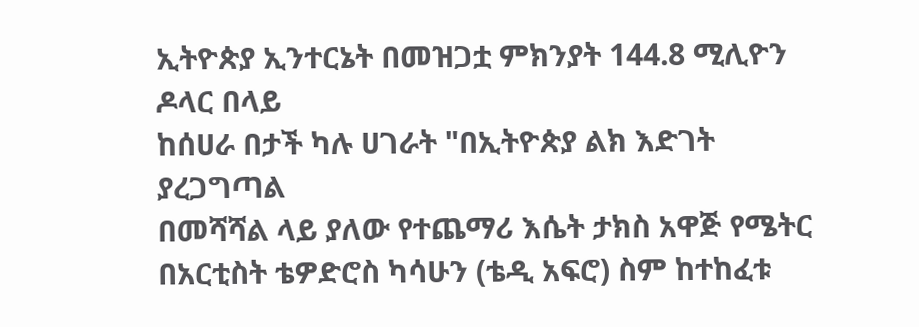ኢትዮጵያ ኢንተርኔት በመዝጋቷ ምክንያት 144.8 ሚሊዮን ዶላር በላይ
ከሰሀራ በታች ካሉ ሀገራት "በኢትዮጵያ ልክ እድገት ያረጋግጣል
በመሻሻል ላይ ያለው የተጨማሪ እሴት ታክስ አዋጅ የሜትር
በአርቲስት ቴዎድሮስ ካሳሁን (ቴዲ አፍሮ) ስም ከተከፈቱ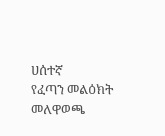ሀሰተኛ
የፈጣን መልዕክት መለዋወጫ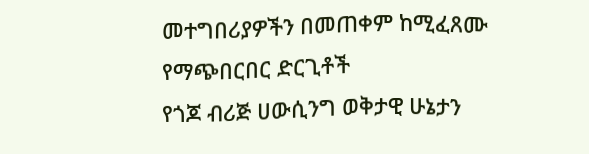መተግበሪያዎችን በመጠቀም ከሚፈጸሙ የማጭበርበር ድርጊቶች
የጎጆ ብሪጅ ሀውሲንግ ወቅታዊ ሁኔታን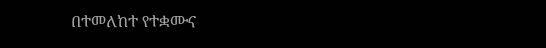በተመለከተ የተቋሙና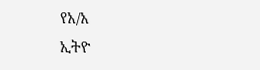የአ/አ
ኢትዮ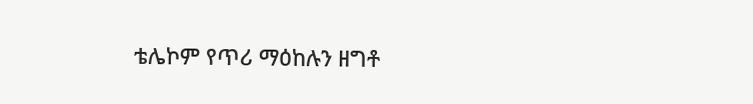ቴሌኮም የጥሪ ማዕከሉን ዘግቶ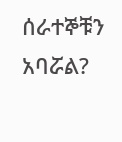ሰራተኞቹን አባሯል?